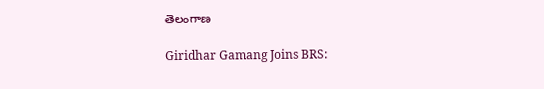తెలంగాణ

Giridhar Gamang Joins BRS: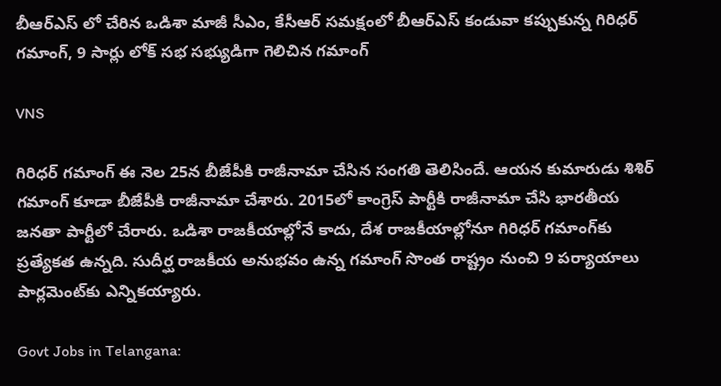బీఆర్‌ఎస్‌ లో చేరిన ఒడిశా మాజీ సీఎం, కేసీఆర్ సమక్షంలో బీఆర్‌ఎస్ కండువా కప్పుకున్న గిరిధర్ గమాంగ్, 9 సార్లు లోక్‌ సభ సభ్యుడిగా గెలిచిన గమాంగ్

VNS

గిరిధ‌ర్ గమాంగ్ ఈ నెల 25న బీజేపీకి రాజీనామా చేసిన సంగ‌తి తెలిసిందే. ఆయ‌న కుమారుడు శిశిర్ గ‌మాంగ్ కూడా బీజేపీకి రాజీనామా చేశారు. 2015లో కాంగ్రెస్ పార్టీకి రాజీనామా చేసి భార‌తీయ జ‌న‌తా పార్టీలో చేరారు. ఒడిశా రాజకీయాల్లోనే కాదు, దేశ రాజకీయాల్లోనూ గిరిధర్‌ గమాంగ్‌కు ప్రత్యేకత ఉన్నది. సుదీర్ఘ రాజకీయ అనుభవం ఉన్న గమాంగ్‌ సొంత రాష్ట్రం నుంచి 9 పర్యాయాలు పార్లమెంట్‌కు ఎన్నికయ్యారు.

Govt Jobs in Telangana: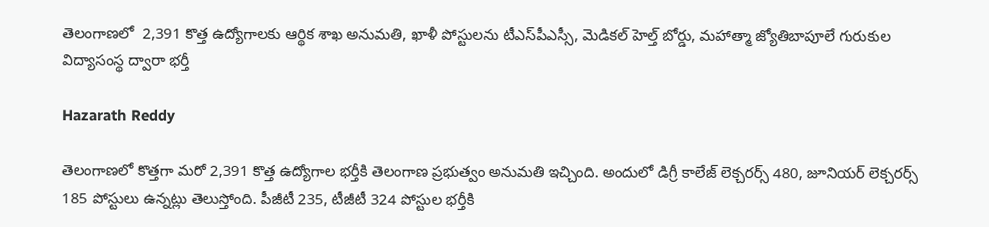తెలంగాణలో  2,391 కొత్త ఉద్యోగాలకు ఆర్థిక శాఖ అనుమతి, ఖాళీ పోస్టుల‌ను టీఎస్‌పీఎస్సీ, మెడిక‌ల్ హెల్త్ బోర్డు, మ‌హాత్మా జ్యోతిబాపూలే గురుకుల‌ విద్యాసంస్థ ద్వారా భ‌ర్తీ

Hazarath Reddy

తెలంగాణలో కొత్తగా మరో 2,391 కొత్త ఉద్యోగాల భర్తీకి తెలంగాణ ప్రభుత్వం అనుమతి ఇచ్చింది. అందులో డిగ్రీ కాలేజ్‌ లెక్చరర్స్‌ 480, జూనియర్‌ లెక్చరర్స్‌ 185 పోస్టులు ఉన్నట్లు తెలుస్తోంది. పీజీటీ 235, టీజీటీ 324 పోస్టుల భర్తీకి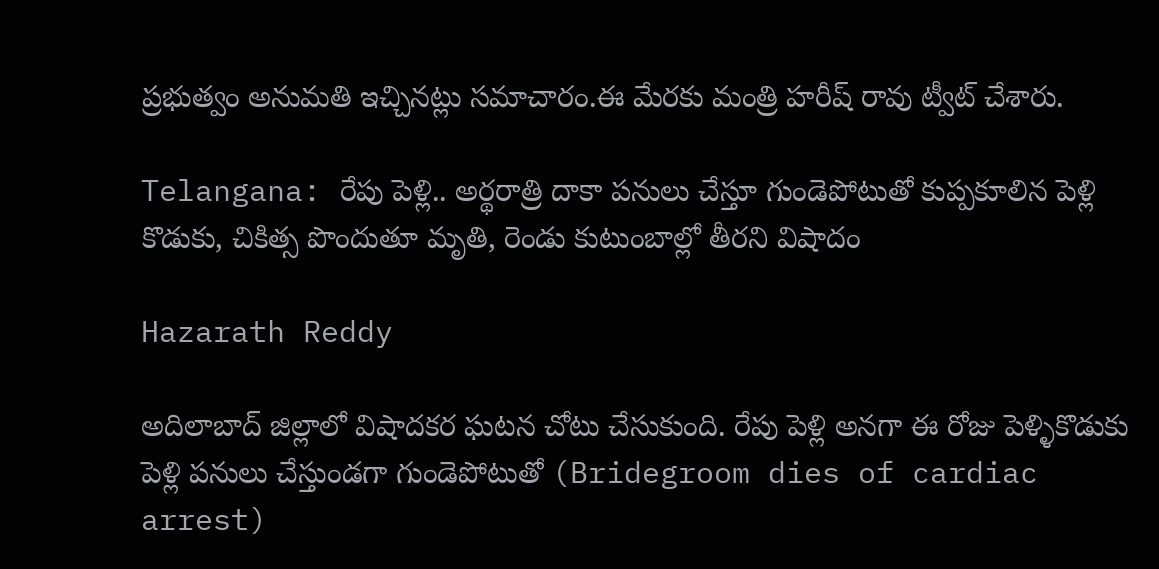ప్రభుత్వం అనుమతి ఇచ్చినట్లు సమాచారం.ఈ మేరకు మంత్రి హరీష్ రావు ట్వీట్ చేశారు.

Telangana: రేపు పెళ్లి.. అర్థరాత్రి దాకా పనులు చేస్తూ గుండెపోటుతో కుప్పకూలిన పెళ్లి కొడుకు, చికిత్స పొందుతూ మృతి, రెండు కుటుంబాల్లో తీరని విషాదం

Hazarath Reddy

అదిలాబాద్ జిల్లాలో విషాదకర ఘటన చోటు చేసుకుంది. రేపు పెళ్లి అనగా ఈ రోజు పెళ్ళికొడుకు పెళ్లి పనులు చేస్తుండగా గుండెపోటుతో (Bridegroom dies of cardiac arrest)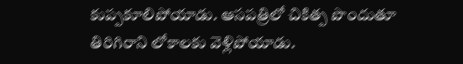కుప్పకూలిపోయాడు. ఆసపత్రిలో చికిత్ప పొందుతూ తిరిగిరాని లోకాలకు వెళ్లిపోయాడు.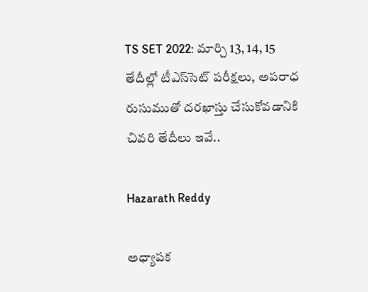TS SET 2022: మార్చి 13, 14, 15 తేదీల్లో టీఎస్‌సెట్‌ పరీక్షలు, అపరాధ రుసుముతో దరఖాస్తు చేసుకోవడానికి చివరి తేదీలు ఇవే..

Hazarath Reddy

అధ్యాపక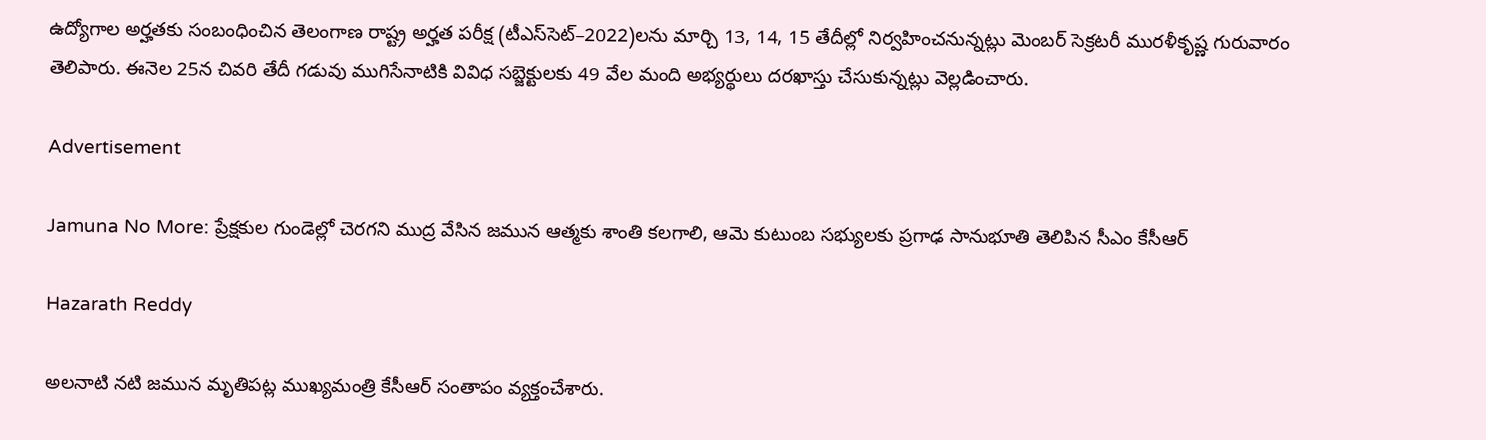ఉద్యోగాల అర్హతకు సంబంధించిన తెలంగాణ రాష్ట్ర అర్హత పరీక్ష (టీఎస్‌సెట్‌–2022)లను మార్చి 13, 14, 15 తేదీల్లో నిర్వహించనున్నట్లు మెంబర్‌ సెక్రటరీ మురళీకృష్ణ గురువారం తెలిపారు. ఈనెల 25న చివరి తేదీ గడువు ముగిసేనాటికి వివిధ సబ్జెక్టులకు 49 వేల మంది అభ్యర్థులు దరఖాస్తు చేసుకున్నట్లు వెల్లడించారు.

Advertisement

Jamuna No More: ప్రేక్షకుల గుండెల్లో చెరగని ముద్ర వేసిన జమున ఆత్మకు శాంతి కలగాలి, ఆమె కుటుంబ సభ్యులకు ప్రగాఢ సానుభూతి తెలిపిన సీఎం కేసీఆర్

Hazarath Reddy

అలనాటి నటి జమున మృతిపట్ల ముఖ్యమంత్రి కేసీఆర్‌ సంతాపం వ్యక్తంచేశారు.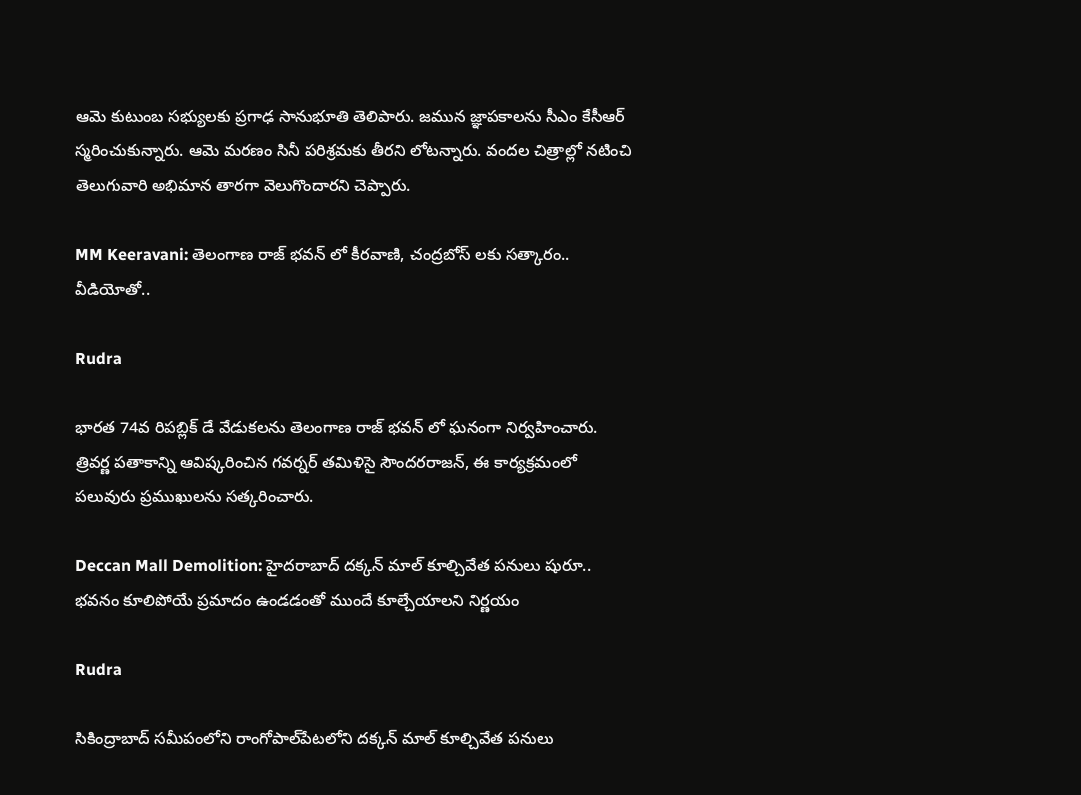ఆమె కుటుంబ సభ్యులకు ప్రగాఢ సానుభూతి తెలిపారు. జమున జ్ఞాపకాలను సీఎం కేసీఆర్‌ స్మరించుకున్నారు. ఆమె మరణం సినీ పరిశ్రమకు తీరని లోటన్నారు. వందల చిత్రాల్లో నటించి తెలుగువారి అభిమాన తారగా వెలుగొందారని చెప్పారు.

MM Keeravani: తెలంగాణ రాజ్ భవన్ లో కీరవాణి, చంద్రబోస్ లకు సత్కారం.. వీడియోతో..

Rudra

భారత 74వ రిపబ్లిక్ డే వేడుకలను తెలంగాణ రాజ్ భవన్ లో ఘనంగా నిర్వహించారు. త్రివర్ణ పతాకాన్ని ఆవిష్కరించిన గవర్నర్ తమిళిసై సౌందరరాజన్, ఈ కార్యక్రమంలో పలువురు ప్రముఖులను సత్కరించారు.

Deccan Mall Demolition: హైదరాబాద్ దక్కన్ మాల్ కూల్చివేత పనులు షురూ.. భవనం కూలిపోయే ప్రమాదం ఉండడంతో ముందే కూల్చేయాలని నిర్ణయం

Rudra

సికింద్రాబాద్ సమీపంలోని రాంగోపాల్‌పేటలోని దక్కన్ మాల్‌ కూల్చివేత పనులు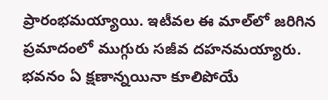ప్రారంభమయ్యాయి. ఇటీవల ఈ మాల్‌లో జరిగిన ప్రమాదంలో ముగ్గురు సజీవ దహనమయ్యారు. భవనం ఏ క్షణాన్నయినా కూలిపోయే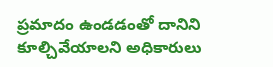ప్రమాదం ఉండడంతో దానిని కూల్చివేయాలని అధికారులు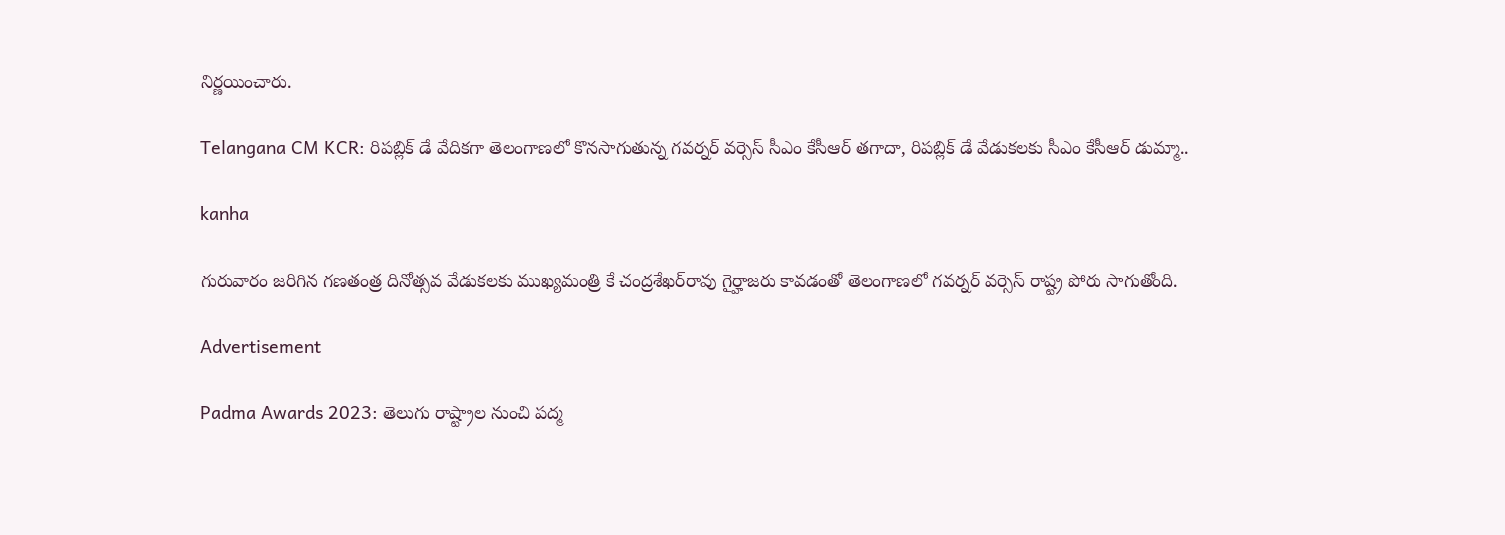నిర్ణయించారు.

Telangana CM KCR: రిపబ్లిక్ డే వేదికగా తెలంగాణలో కొనసాగుతున్న గవర్నర్ వర్సెస్ సీఎం కేసీఆర్ తగాదా, రిపబ్లిక్ డే వేడుకలకు సీఎం కేసీఆర్ డుమ్మా..

kanha

గురువారం జరిగిన గణతంత్ర దినోత్సవ వేడుకలకు ముఖ్యమంత్రి కే చంద్రశేఖర్‌రావు గైర్హాజరు కావడంతో తెలంగాణలో గవర్నర్‌ వర్సెస్‌ రాష్ట్ర పోరు సాగుతోంది.

Advertisement

Padma Awards 2023: తెలుగు రాష్ట్రాల నుంచి పద్మ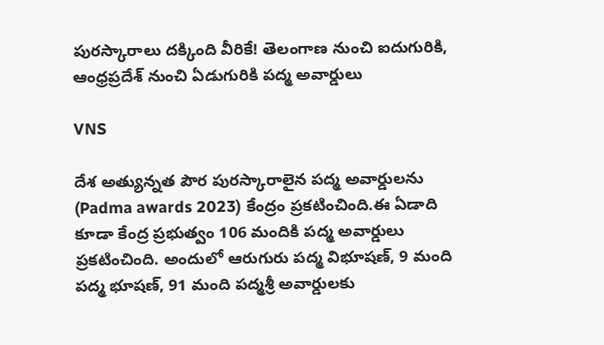పురస్కారాలు దక్కింది వీరికే! తెలంగాణ నుంచి ఐదుగురికి, ఆంధ్రప్రదేశ్‌ నుంచి ఏడుగురికి పద్మ అవార్డులు

VNS

దేశ అత్యున్నత పౌర పురస్కారాలైన పద్మ అవార్డులను (Padma awards 2023) కేంద్రం ప్రకటించింది.ఈ ఏడాది కూడా కేంద్ర ప్రభుత్వం 106 మందికి పద్మ అవార్డులు ప్రకటించింది. అందులో ఆరుగురు పద్మ విభూషణ్, 9 మంది పద్మ భూషణ్, 91 మంది పద్మశ్రీ అవార్డులకు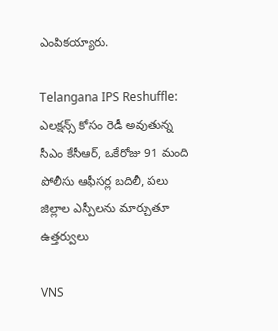ఎంపికయ్యారు.

Telangana IPS Reshuffle: ఎలక్షన్స్ కోసం రెడీ అవుతున్న సీఎం కేసీఆర్, ఒకేరోజు 91 మంది పోలీసు ఆఫీసర్ల బదిలీ, పలు జిల్లాల ఎస్పీలను మార్చుతూ ఉత్తర్వులు

VNS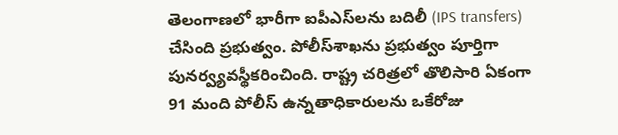తెలంగాణలో భారీగా ఐపీఎస్‌లను బదిలీ (IPS transfers) చేసింది ప్రభుత్వం. పోలీస్‌శాఖను ప్రభుత్వం పూర్తిగా పునర్వ్యవస్థీకరించింది. రాష్ట్ర చరిత్రలో తొలిసారి ఏకంగా 91 మంది పోలీస్‌ ఉన్నతాధికారులను ఒకేరోజు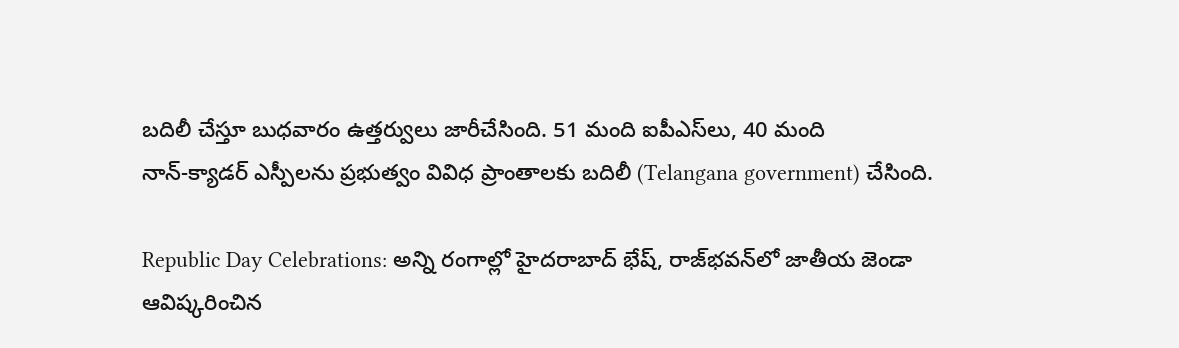బదిలీ చేస్తూ బుధవారం ఉత్తర్వులు జారీచేసింది. 51 మంది ఐపీఎస్‌లు, 40 మంది నాన్‌-క్యాడర్‌ ఎస్పీలను ప్రభుత్వం వివిధ ప్రాంతాలకు బదిలీ (Telangana government) చేసింది.

Republic Day Celebrations: అన్ని రంగాల్లో హైదరాబాద్ భేష్, రాజ్‌భవన్‌లో జాతీయ జెండా ఆవిష్కరించిన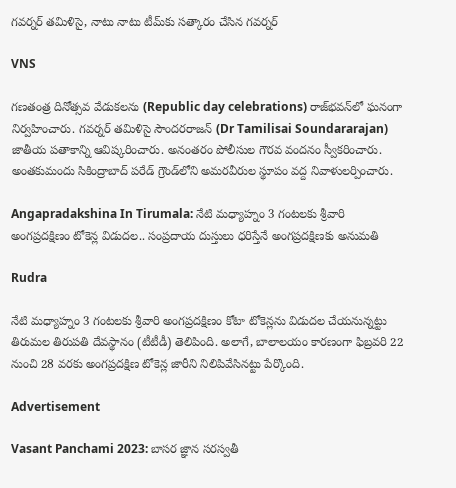గవర్నర్ తమిళిసై, నాటు నాటు టీమ్‌కు సత్కారం చేసిన గవర్నర్

VNS

గణతంత్ర దినోత్సవ వేడుకలను (Republic day celebrations) రాజ్‌భవన్‌లో ఘనంగా నిర్వహించారు. గవర్నర్‌ తమిళిసై సౌందరరాజన్‌ (Dr Tamilisai Soundararajan) జాతీయ పతాకాన్ని ఆవిష్కరించారు. అనంతరం పోలీసుల గౌరవ వందనం స్వీకరించారు. అంతకుమందు సికింద్రాబాద్‌ పరేడ్‌ గ్రౌండ్‌లోని అమరవీరుల స్థూపం వద్ద నివాళులర్పించారు.

Angapradakshina In Tirumala: నేటి మధ్యాహ్నం 3 గంటలకు శ్రీవారి అంగప్రదక్షిణం టోకెన్ల విడుదల.. సంప్రదాయ దుస్తులు ధరిస్తేనే అంగప్రదక్షిణకు అనుమతి

Rudra

నేటి మధ్యాహ్నం 3 గంటలకు శ్రీవారి అంగప్రదక్షిణం కోటా టోకెన్లను విడుదల చేయనున్నట్టు తిరుమల తిరుపతి దేవస్థానం (టీటీడీ) తెలిపింది. అలాగే, బాలాలయం కారణంగా ఫిబ్రవరి 22 నుంచి 28 వరకు అంగప్రదక్షిణ టోకెన్ల జారీని నిలిపివేసినట్టు పేర్కొంది.

Advertisement

Vasant Panchami 2023: బాసర జ్ఞాన సరస్వతీ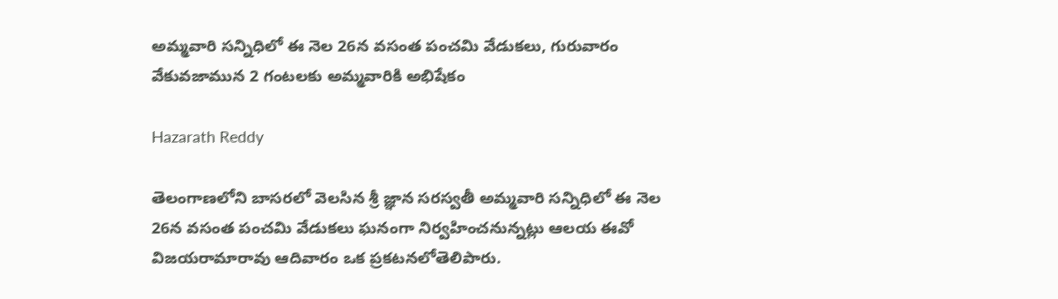అమ్మవారి సన్నిధిలో ఈ నెల 26న వసంత పంచమి వేడుకలు, గురువారం వేకువజామున 2 గంటలకు అమ్మవారికి అభిషేకం

Hazarath Reddy

తెలంగాణలోని బాసరలో వెలసిన శ్రీ జ్ఞాన సరస్వతీ అమ్మవారి సన్నిధిలో ఈ నెల 26న వసంత పంచమి వేడుకలు ఘనంగా నిర్వహించనున్నట్లు ఆలయ ఈవో విజయరామారావు ఆదివారం ఒక ప్రకటనలోతెలిపారు.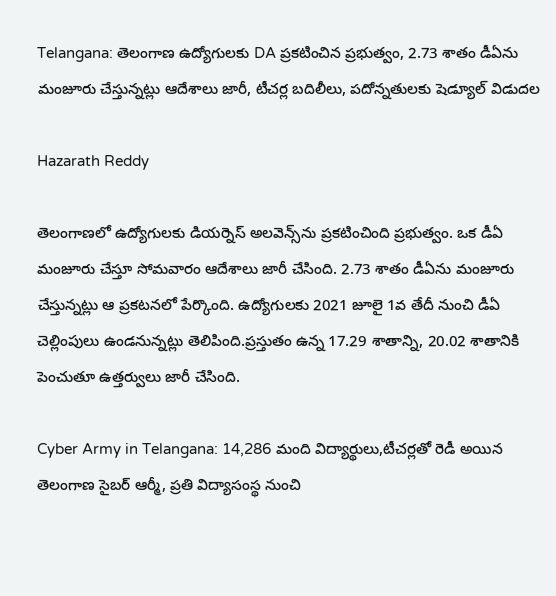Telangana: తెలంగాణ ఉద్యోగులకు DA ప్రకటించిన ప్రభుత్వం, 2.73 శాతం డీఏను మంజూరు చేస్తున్నట్లు ఆదేశాలు జారీ, టీచర్ల బదిలీలు, పదోన్నతులకు షెడ్యూల్ విడుదల

Hazarath Reddy

తెలంగాణలో ఉద్యోగులకు డియర్నెస్‌ అలవెన్స్‌ను ప్రకటించింది ప్రభుత్వం. ఒక డీఏ మంజూరు చేస్తూ సోమవారం ఆదేశాలు జారీ చేసింది. 2.73 శాతం డీఏను మంజూరు చేస్తున్నట్లు ఆ ప్రకటనలో పేర్కొంది. ఉద్యోగులకు 2021 జూలై 1వ తేదీ నుంచి డీఏ చెల్లింపులు ఉండనున్నట్లు తెలిపింది.ప్రస్తుతం ఉన్న 17.29 శాతాన్ని, 20.02 శాతానికి పెంచుతూ ఉత్తర్వులు జారీ చేసింది.

Cyber Army in Telangana: 14,286 మంది విద్యార్థులు,టీచర్లతో రెడీ అయిన తెలంగాణ సైబర్ ఆర్మీ, ప్రతి విద్యాసంస్థ నుంచి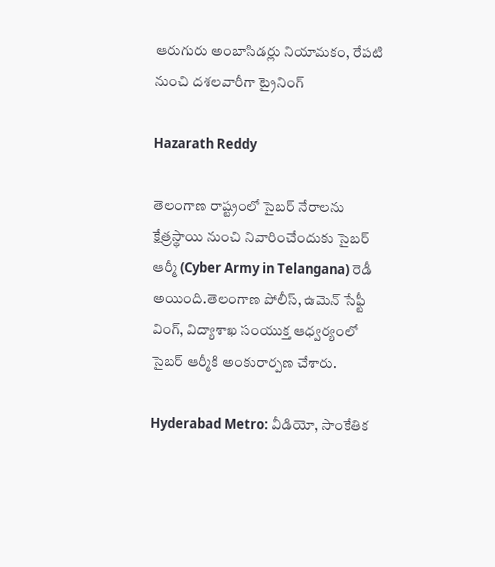ఆరుగురు అంబాసిడర్లు నియామకం, రేపటి నుంచి దశలవారీగా ట్రైనింగ్‌

Hazarath Reddy

తెలంగాణ రాష్ట్రంలో సైబర్‌ నేరాలను క్షేత్రస్థాయి నుంచి నివారించేందుకు సైబర్‌ ఆర్మీ (Cyber Army in Telangana) రెడీ అయింది.తెలంగాణ పోలీస్‌, ఉమెన్‌ సేఫ్టీ వింగ్‌, విద్యాశాఖ సంయుక్త ఆధ్వర్యంలో సైబర్‌ ఆర్మీకి అంకురార్పణ చేశారు.

Hyderabad Metro: వీడియో, సాంకేతిక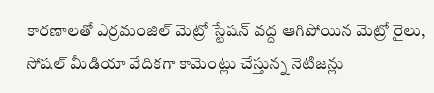కారణాలతో ఎర్రమంజిల్ మెట్రో స్టేషన్ వద్ద ఆగిపోయిన మెట్రో రైలు, సోషల్ మీడియా వేదికగా కామెంట్లు చేస్తున్న నెటిజన్లు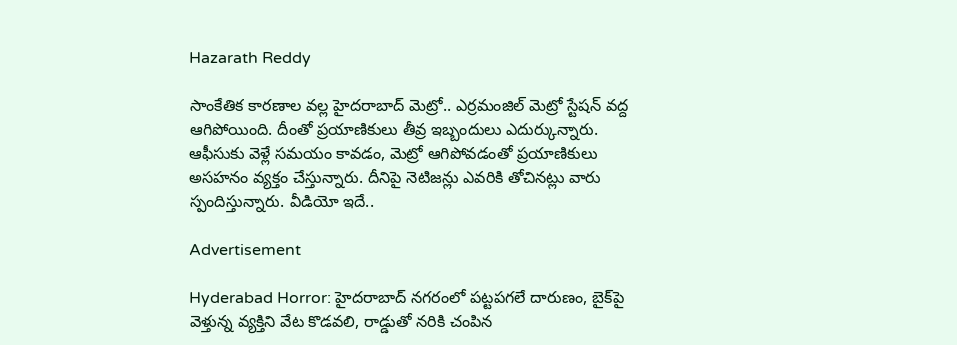Hazarath Reddy

సాంకేతిక కారణాల వల్ల హైదరాబాద్ మెట్రో.. ఎర్రమంజిల్ మెట్రో స్టేషన్ వద్ద ఆగిపోయింది. దీంతో ప్రయాణికులు తీవ్ర ఇబ్బందులు ఎదుర్కున్నారు. ఆఫీసుకు వెళ్లే సమయం కావడం, మెట్రో ఆగిపోవడంతో ప్రయాణికులు అసహనం వ్యక్తం చేస్తున్నారు. దీనిపై నెటిజన్లు ఎవరికి తోచినట్లు వారు స్పందిస్తున్నారు. వీడియో ఇదే..

Advertisement

Hyderabad Horror: హైదరాబాద్ నగరంలో పట్టపగలే దారుణం, బైక్‌పై వెళ్తున్న వ్యక్తిని వేట కొడవలి, రాడ్డుతో నరికి చంపిన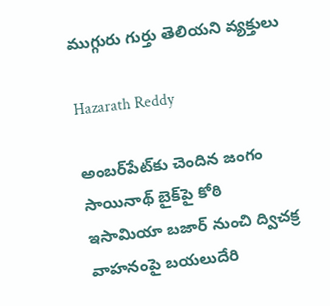ముగ్గురు గుర్తు తెలియని వ్యక్తులు

Hazarath Reddy

అంబర్‌పేట్‌కు చెందిన జంగం సాయినాథ్‌ బైక్‌పై కోఠి ఇసామియా బజార్‌ నుంచి ద్విచక్ర వాహనంపై బయలుదేరి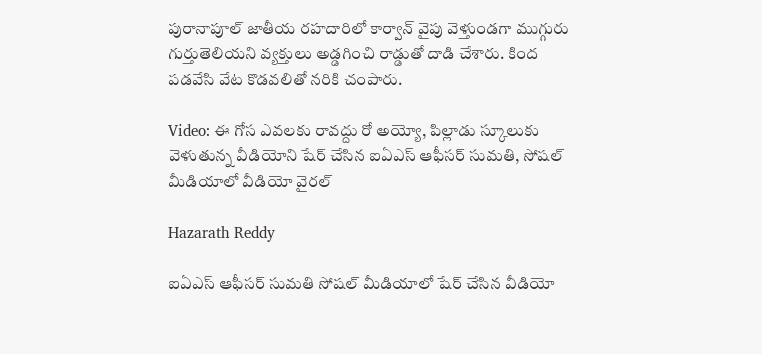పురానాపూల్‌ జాతీయ రహదారిలో కార్వాన్‌ వైపు వెళ్తుండగా ముగ్గురు గుర్తుతెలియని వ్యక్తులు అడ్డగించి రాడ్డుతో దాడి చేశారు. కింద పడవేసి వేట కొడవలితో నరికి చంపారు.

Video: ఈ గోస ఎవలకు రావద్దు రో అయ్యో, పిల్లాడు స్కూలుకు వెళుతున్న వీడియోని షేర్ చేసిన ఐఏఎస్ ఆఫీసర్ సుమతి, సోషల్ మీడియాలో వీడియో వైరల్

Hazarath Reddy

ఐఏఎస్ ఆఫీసర్ సుమతి సోషల్ మీడియాలో షేర్ చేసిన వీడియో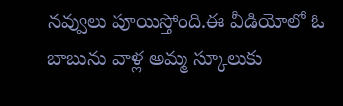నవ్వులు పూయిస్తోంది.ఈ వీడియోలో ఓ బాబును వాళ్ల అమ్మ స్కూలుకు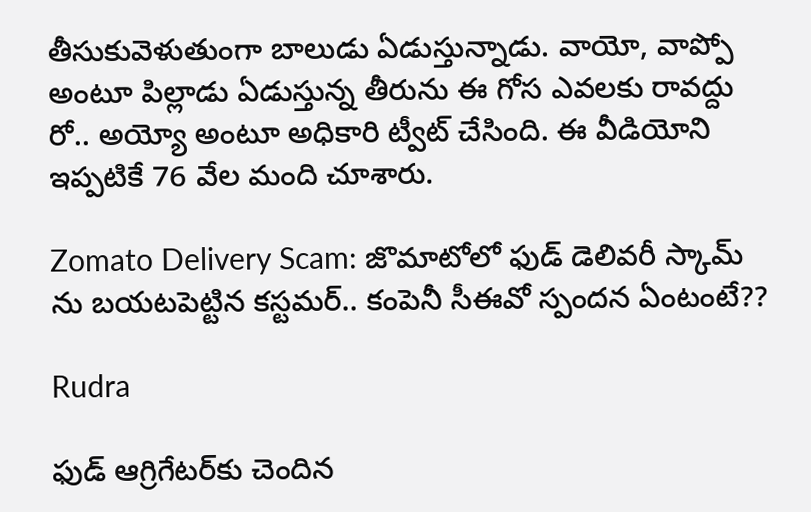తీసుకువెళుతుంగా బాలుడు ఏడుస్తున్నాడు. వాయో, వాప్పో అంటూ పిల్లాడు ఏడుస్తున్న తీరును ఈ గోస ఎవలకు రావద్దు రో.. అయ్యో అంటూ అధికారి ట్వీట్ చేసింది. ఈ వీడియోని ఇప్పటికే 76 వేల మంది చూశారు.

Zomato Delivery Scam: జొమాటోలో ఫుడ్‌ డెలివరీ స్కామ్‌ ను బయటపెట్టిన కస్టమర్.. కంపెనీ సీఈవో స్పందన ఏంటంటే??

Rudra

ఫుడ్‌ ఆగ్రిగేటర్‌కు చెందిన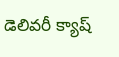డెలివరీ క్యాష్‌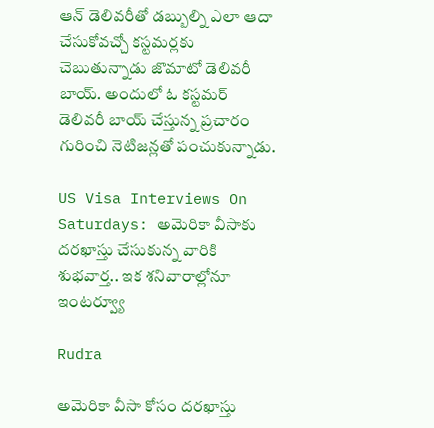ఆన్‌ డెలివరీతో డబ్బుల్ని ఎలా ఆదా చేసుకోవచ్చో కస్టమర్లకు చెబుతున్నాడు జొమాటో డెలివరీ బాయ్‌. అందులో ఓ కస్టమర్‌ డెలివరీ బాయ్‌ చేస్తున్న ప్రచారం గురించి నెటిజన్లతో పంచుకున్నాడు.

US Visa Interviews On Saturdays: అమెరికా వీసాకు దరఖాస్తు చేసుకున్న వారికి శుభవార్త.. ఇక శనివారాల్లోనూ ఇంటర్వ్యూ

Rudra

అమెరికా వీసా కోసం దరఖాస్తు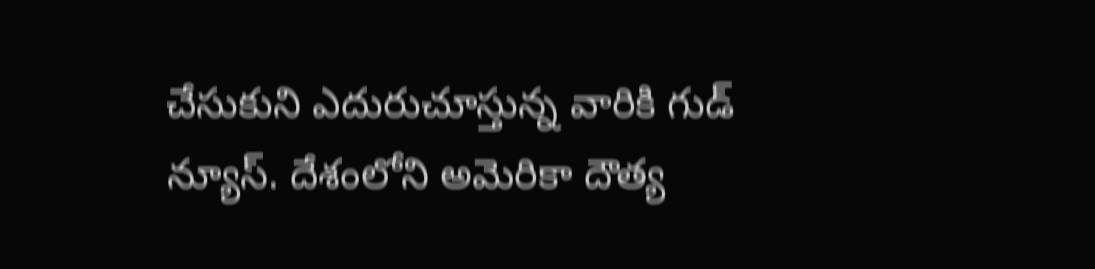చేసుకుని ఎదురుచూస్తున్న వారికి గుడ్ న్యూస్. దేశంలోని అమెరికా దౌత్య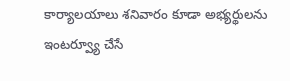కార్యాలయాలు శనివారం కూడా అభ్యర్థులను ఇంటర్వ్యూ చేసే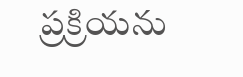ప్రక్రియను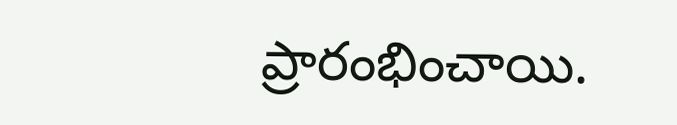ప్రారంభించాయి.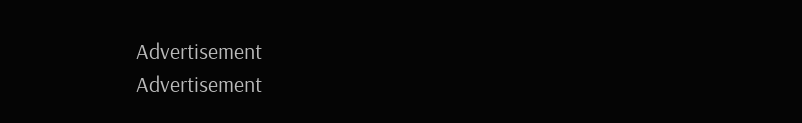Advertisement
Advertisement